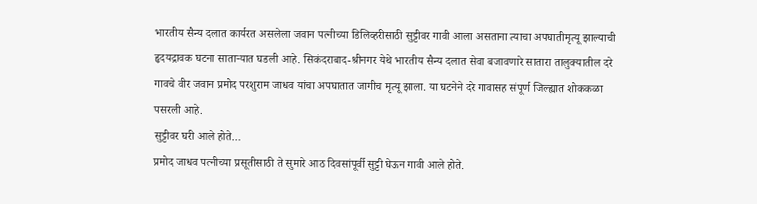भारतीय सैन्य दलात कार्यरत असलेला जवान पत्नीच्या डिलिव्हरीसाठी सुट्टीवर गावी आला असताना त्याचा अपघातीमृत्यू झाल्याची हृदयद्रावक घटना साताऱ्यात घडली आहे. सिकंदराबाद-श्रीनगर येथे भारतीय सैन्य दलात सेवा बजावणारे सातारा तालुक्यातील दरे गावचे वीर जवान प्रमोद परशुराम जाधव यांचा अपघातात जागीच मृत्यू झाला. या घटनेने दरे गावासह संपूर्ण जिल्ह्यात शोककळा पसरली आहे.
सुट्टीवर घरी आले होते…
प्रमोद जाधव पत्नीच्या प्रसूतीसाठी ते सुमारे आठ दिवसांपूर्वी सुट्टी घेऊन गावी आले होते.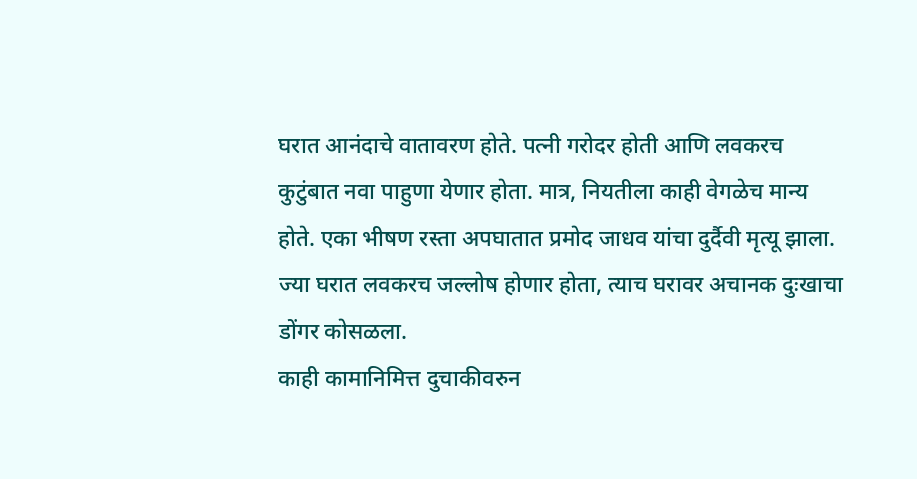घरात आनंदाचे वातावरण होते. पत्नी गरोदर होती आणि लवकरच कुटुंबात नवा पाहुणा येणार होता. मात्र, नियतीला काही वेगळेच मान्य होते. एका भीषण रस्ता अपघातात प्रमोद जाधव यांचा दुर्दैवी मृत्यू झाला. ज्या घरात लवकरच जल्लोष होणार होता, त्याच घरावर अचानक दुःखाचा डोंगर कोसळला.
काही कामानिमित्त दुचाकीवरुन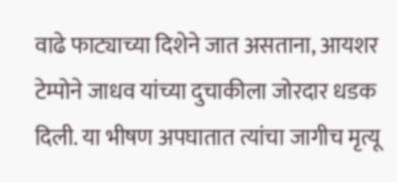वाढे फाट्याच्या दिशेने जात असताना, आयशर टेम्पोने जाधव यांच्या दुचाकीला जोरदार धडक दिली. या भीषण अपघातात त्यांचा जागीच मृत्यू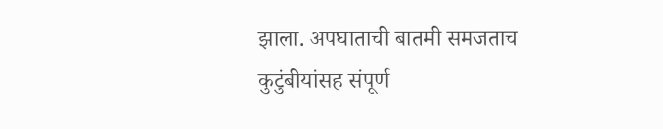झाला. अपघाताची बातमी समजताच कुटुंबीयांसह संपूर्ण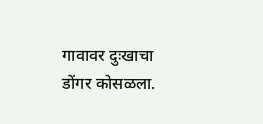गावावर दुःखाचा डोंगर कोसळला.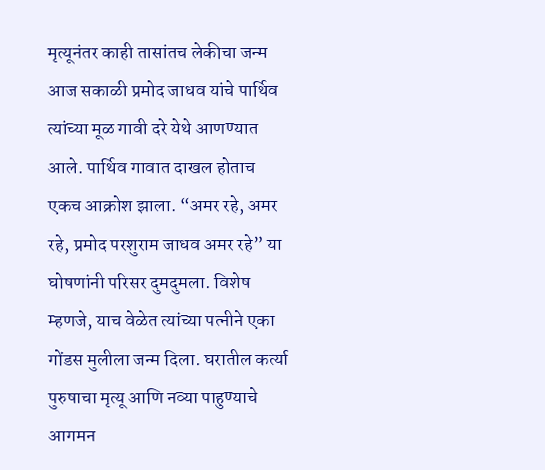मृत्यूनंतर काही तासांतच लेकीचा जन्म
आज सकाळी प्रमोद जाधव यांचे पार्थिव त्यांच्या मूळ गावी दरे येथे आणण्यात आले. पार्थिव गावात दाखल होताच एकच आक्रोश झाला. “अमर रहे, अमर रहे, प्रमोद परशुराम जाधव अमर रहे” या घोषणांनी परिसर दुमदुमला. विशेष म्हणजे, याच वेळेत त्यांच्या पत्नीने एका गोंडस मुलीला जन्म दिला. घरातील कर्त्या पुरुषाचा मृत्यू आणि नव्या पाहुण्याचे आगमन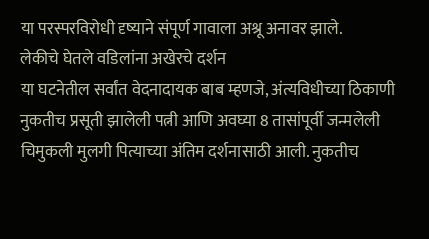या परस्परविरोधी दृष्याने संपूर्ण गावाला अश्रू अनावर झाले.
लेकीचे घेतले वडिलांना अखेरचे दर्शन
या घटनेतील सर्वांत वेदनादायक बाब म्हणजे, अंत्यविधीच्या ठिकाणी नुकतीच प्रसूती झालेली पत्नी आणि अवघ्या 8 तासांपूर्वी जन्मलेली चिमुकली मुलगी पित्याच्या अंतिम दर्शनासाठी आली. नुकतीच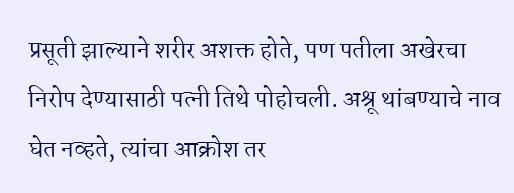प्रसूती झाल्याने शरीर अशक्त होते, पण पतीला अखेरचा निरोप देण्यासाठी पत्नी तिथे पोहोचली. अश्रू थांबण्याचे नाव घेत नव्हते, त्यांचा आक्रोश तर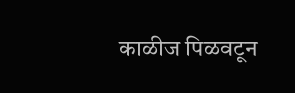काळीज पिळवटून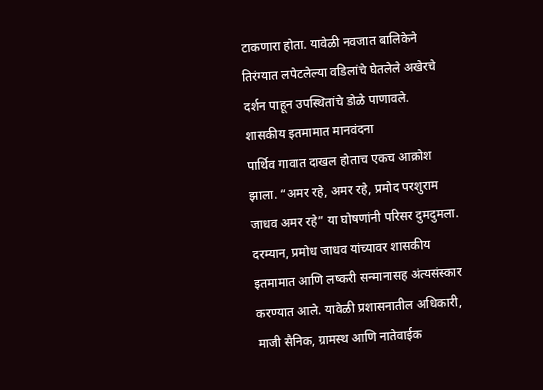टाकणारा होता. यावेळी नवजात बालिकेने तिरंग्यात लपेटलेल्या वडिलांचे घेतलेले अखेरचे दर्शन पाहून उपस्थितांचे डोळे पाणावले.
शासकीय इतमामात मानवंदना
पार्थिव गावात दाखल होताच एकच आक्रोश झाला. “अमर रहे, अमर रहे, प्रमोद परशुराम जाधव अमर रहे” या घोषणांनी परिसर दुमदुमला. दरम्यान, प्रमोध जाधव यांच्यावर शासकीय इतमामात आणि लष्करी सन्मानासह अंत्यसंस्कार करण्यात आले. यावेळी प्रशासनातील अधिकारी, माजी सैनिक, ग्रामस्थ आणि नातेवाईक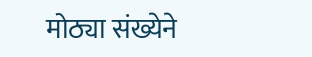मोठ्या संख्येने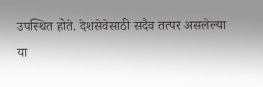उपस्थित होते. देशसेवेसाठी सदैव तत्पर असलेल्या या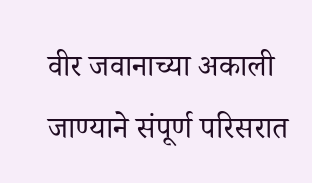वीर जवानाच्या अकाली जाण्याने संपूर्ण परिसरात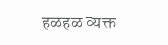हळहळ व्यक्त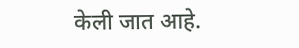केली जात आहे.